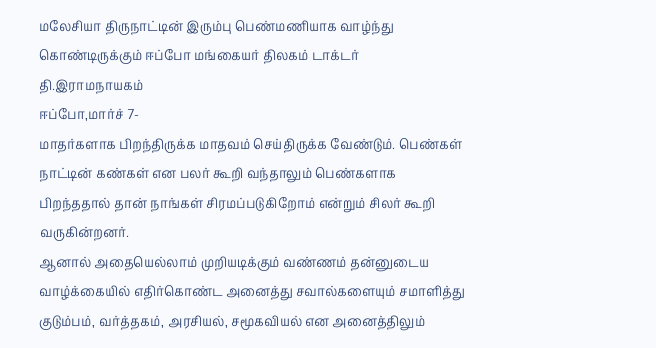மலேசியா திருநாட்டின் இரும்பு பெண்மணியாக வாழ்ந்து கொண்டிருக்கும் ஈப்போ மங்கையர் திலகம் டாக்டர் தி.இராமநாயகம்
ஈப்போ,மார்ச் 7-
மாதர்களாக பிறந்திருக்க மாதவம் செய்திருக்க வேண்டும். பெண்கள் நாட்டின் கண்கள் என பலர் கூறி வந்தாலும் பெண்களாக பிறந்ததால் தான் நாங்கள் சிரமப்படுகிறோம் என்றும் சிலர் கூறி வருகின்றனர்.
ஆனால் அதையெல்லாம் முறியடிக்கும் வண்ணம் தன்னுடைய வாழ்க்கையில் எதிர்கொண்ட அனைத்து சவால்களையும் சமாளித்து குடும்பம், வர்த்தகம், அரசியல், சமூகவியல் என அனைத்திலும்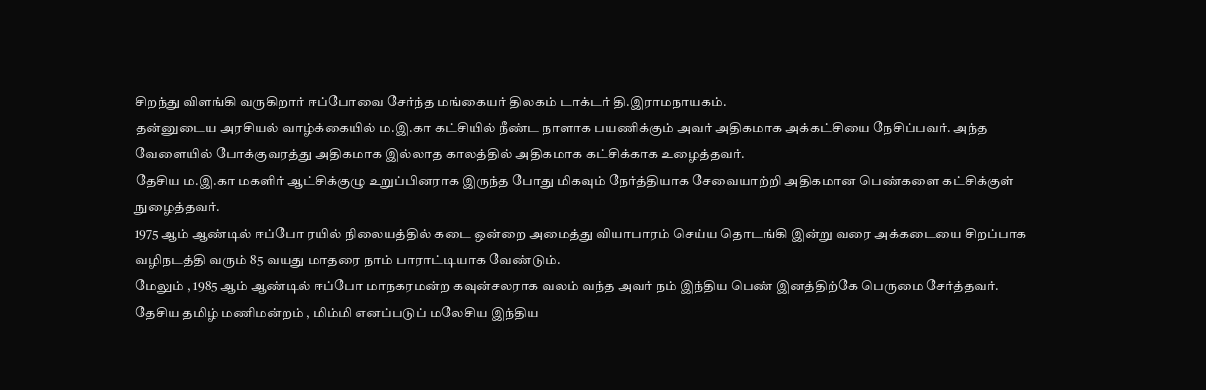சிறந்து விளங்கி வருகிறார் ஈப்போவை சேர்ந்த மங்கையர் திலகம் டாக்டர் தி.இராமநாயகம்.
தன்னுடைய அரசியல் வாழ்க்கையில் ம.இ.கா கட்சியில் நீண்ட நாளாக பயணிக்கும் அவர் அதிகமாக அக்கட்சியை நேசிப்பவர். அந்த வேளையில் போக்குவரத்து அதிகமாக இல்லாத காலத்தில் அதிகமாக கட்சிக்காக உழைத்தவர்.
தேசிய ம.இ.கா மகளிர் ஆட்சிக்குழு உறுப்பினராக இருந்த போது மிகவும் நேர்த்தியாக சேவையாற்றி அதிகமான பெண்களை கட்சிக்குள் நுழைத்தவர்.
1975 ஆம் ஆண்டில் ஈப்போ ரயில் நிலையத்தில் கடை ஒன்றை அமைத்து வியாபாரம் செய்ய தொடங்கி இன்று வரை அக்கடையை சிறப்பாக வழிநடத்தி வரும் 85 வயது மாதரை நாம் பாராட்டியாக வேண்டும்.
மேலும் , 1985 ஆம் ஆண்டில் ஈப்போ மாநகரமன்ற கவுன்சலராக வலம் வந்த அவர் நம் இந்திய பெண் இனத்திற்கே பெருமை சேர்த்தவர்.
தேசிய தமிழ் மணிமன்றம் , மிம்மி எனப்படுப் மலேசிய இந்திய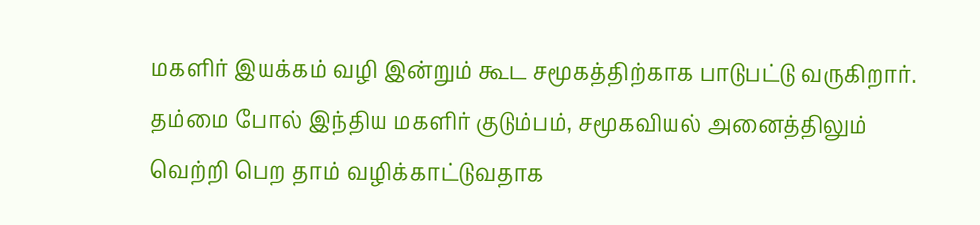மகளிர் இயக்கம் வழி இன்றும் கூட சமூகத்திற்காக பாடுபட்டு வருகிறார்.
தம்மை போல் இந்திய மகளிர் குடும்பம், சமூகவியல் அனைத்திலும் வெற்றி பெற தாம் வழிக்காட்டுவதாக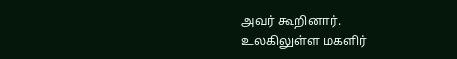அவர் கூறினார்.
உலகிலுள்ள மகளிர்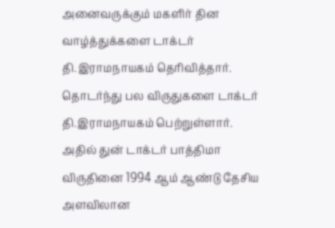அனைவருக்கும் மகளிர் தின வாழ்த்துக்களை டாக்டர் தி.இராமநாயகம் தெரிவித்தார்.
தொடர்ந்து பல விருதுகளை டாக்டர் தி.இராமநாயகம் பெற்றுள்ளார். அதில் துன் டாக்டர் பாத்திமா விருதினை 1994 ஆம் ஆண்டு தேசிய அளவிலான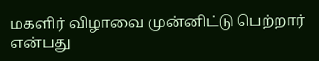மகளிர் விழாவை முன்னிட்டு பெற்றார் என்பது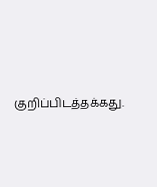குறிப்பிடத்தக்கது.